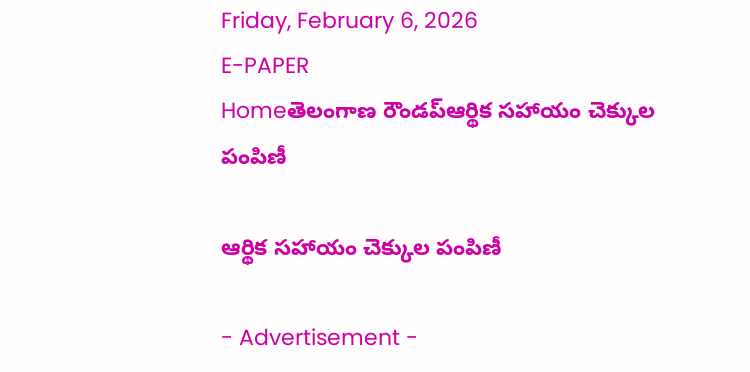Friday, February 6, 2026
E-PAPER
Homeతెలంగాణ రౌండప్ఆర్థిక సహాయం చెక్కుల పంపిణీ

ఆర్థిక సహాయం చెక్కుల పంపిణీ

- Advertisement -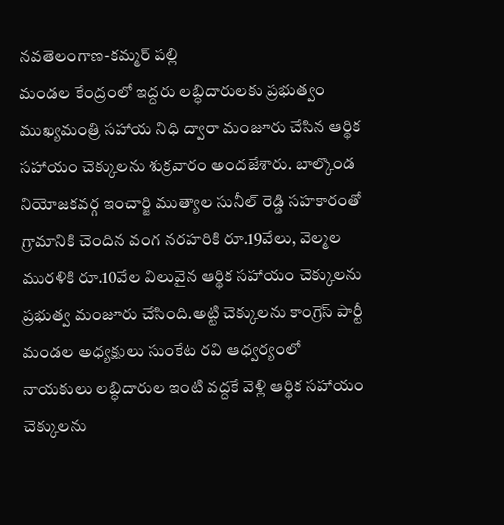నవతెలంగాణ-కమ్మర్ పల్లి
మండల కేంద్రంలో ఇద్దరు లబ్ధిదారులకు ప్రభుత్వం ముఖ్యమంత్రి సహాయ నిధి ద్వారా మంజూరు చేసిన ఆర్థిక సహాయం చెక్కులను శుక్రవారం అందజేశారు. బాల్కొండ నియోజకవర్గ ఇంచార్జి ముత్యాల సునీల్ రెడ్డి సహకారంతో గ్రామానికి చెందిన వంగ నరహరికి రూ.19వేలు, వెల్మల మురళికి రూ.10వేల విలువైన ఆర్థిక సహాయం చెక్కులను ప్రభుత్వ మంజూరు చేసింది.అట్టి చెక్కులను కాంగ్రెస్ పార్టీ మండల అధ్యక్షులు సుంకేట రవి ఆధ్వర్యంలో నాయకులు లబ్ధిదారుల ఇంటి వద్దకే వెళ్లి ఆర్థిక సహాయం చెక్కులను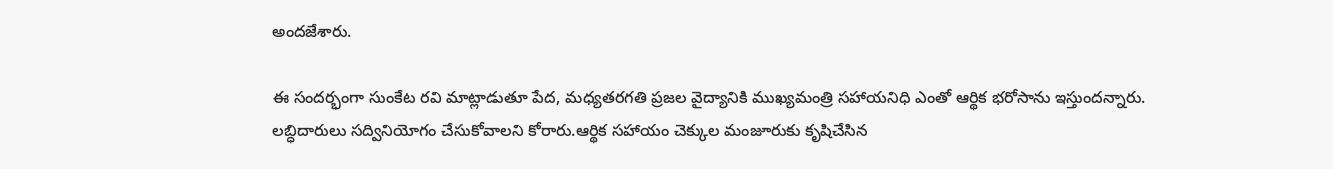అందజేశారు.

ఈ సందర్భంగా సుంకేట రవి మాట్లాడుతూ పేద, మధ్యతరగతి ప్రజల వైద్యానికి ముఖ్యమంత్రి సహాయనిధి ఎంతో ఆర్థిక భరోసాను ఇస్తుందన్నారు. లబ్ధిదారులు సద్వినియోగం చేసుకోవాలని కోరారు.ఆర్థిక సహాయం చెక్కుల మంజూరుకు కృషిచేసిన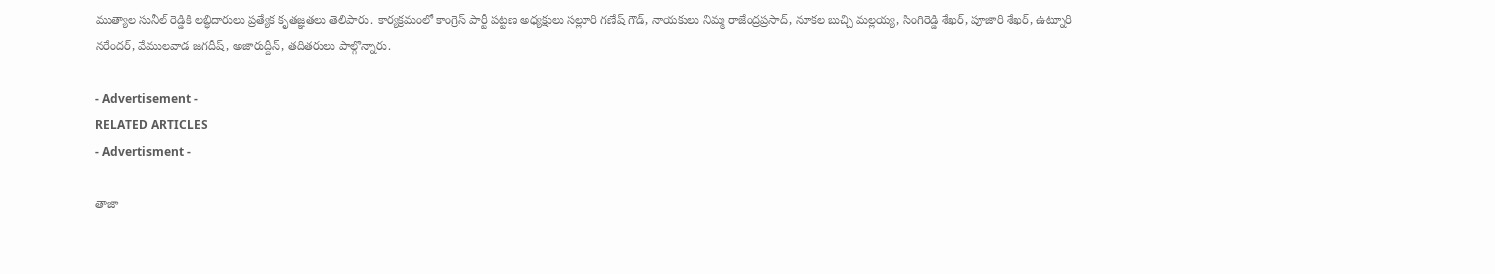ముత్యాల సునీల్ రెడ్డికి లబ్ధిదారులు ప్రత్యేక కృతజ్ఞతలు తెలిపారు. కార్యక్రమంలో కాంగ్రెస్ పార్టీ పట్టణ అధ్యక్షులు సల్లూరి గణేష్ గౌడ్, నాయకులు నిమ్మ రాజేంద్రప్రసాద్, నూకల బుచ్చి మల్లయ్య, సింగిరెడ్డి శేఖర్, పూజారి శేఖర్, ఉట్నూరి నరేందర్, వేములవాడ జగదీష్, అజారుద్దీన్, తదితరులు పాల్గొన్నారు.

- Advertisement -
RELATED ARTICLES
- Advertisment -

తాజా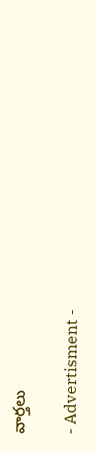వార్తలు

- Advertisment -